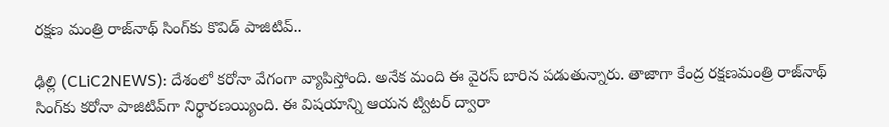ర‌క్ష‌ణ మంత్రి రాజ్‌నాథ్ సింగ్‌కు కొవిడ్ పాజిటివ్‌..

ఢిల్లి (CLiC2NEWS): దేశంలో క‌రోనా వేగంగా వ్యాపిస్తోంది. అనేక మంది ఈ వైర‌స్ బారిన ప‌డుతున్నారు. తాజాగా కేంద్ర ర‌క్ష‌ణ‌మంత్రి రాజ్‌నాథ్ సింగ్‌కు క‌రోనా పాజిటివ్‌గా నిర్థార‌ణ‌య్యింది. ఈ విష‌యాన్ని ఆయ‌న ట్విట‌ర్ ద్వారా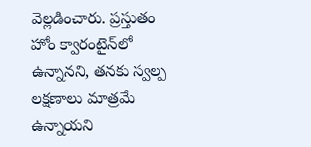వెల్ల‌డించారు. ప్ర‌స్తుతం హోం క్వారంటైన్‌లో ఉన్నాన‌ని, త‌న‌కు స్వ‌ల్ప ల‌క్ష‌ణాలు మాత్ర‌మే ఉన్నాయ‌ని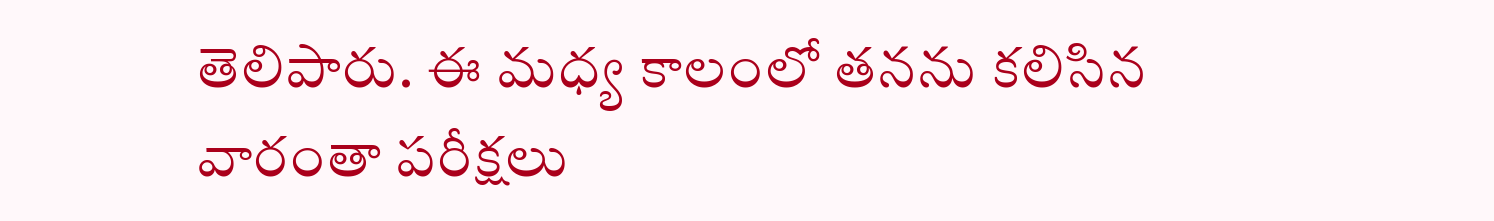తెలిపారు. ఈ మ‌ధ్య కాలంలో త‌న‌ను క‌లిసిన వారంతా ప‌రీక్ష‌లు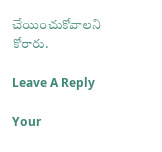చేయించుకోవాల‌ని కోరారు.

Leave A Reply

Your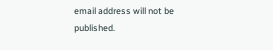email address will not be published.